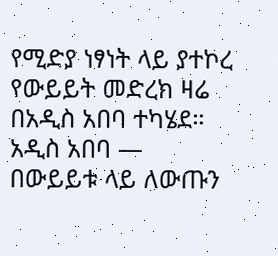የሚድያ ነፃነት ላይ ያተኮረ የውይይት መድረክ ዛሬ በአዲስ አበባ ተካሄደ።
አዲስ አበባ —
በውይይቱ ላይ ለውጡን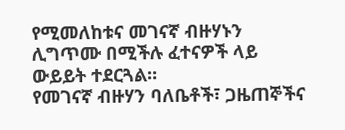የሚመለከቱና መገናኛ ብዙሃኑን ሊግጥሙ በሚችሉ ፈተናዎች ላይ ውይይት ተደርጓል።
የመገናኛ ብዙሃን ባለቤቶች፣ ጋዜጠኞችና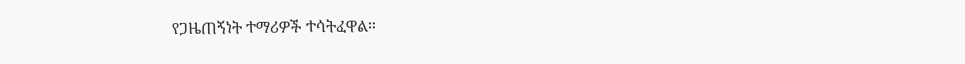የጋዜጠኝነት ተማሪዎች ተሳትፈዋል።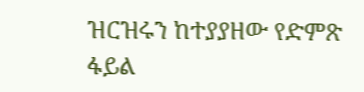ዝርዝሩን ከተያያዘው የድምጽ ፋይል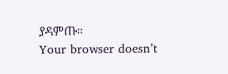ያዳምጡ።
Your browser doesn’t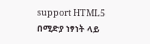support HTML5
በሚድያ ነፃነት ላይ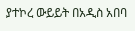ያተኮረ ውይይት በአዲስ አበባ